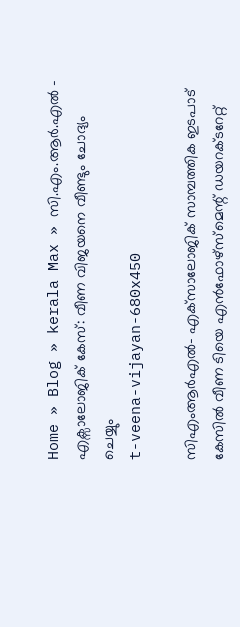Home » Blog » kerala Max » സി.എം.ആർ.എൽ – എക്സാലോജിക് കേസ്: വീണ വിജയനെ വീണ്ടും ചോദ്യം ചെയ്യും
t-veena-vijayan-680x450

സിഎംആര്‍എല്‍- എക്‌സാലോജിക് സാമ്പത്തിക ഇടപാട് കേസില്‍ വീണ ടിയെ എന്‍ഫോഴ്‌സ്‌മെന്റ് ഡയറക്ടറേറ്റ്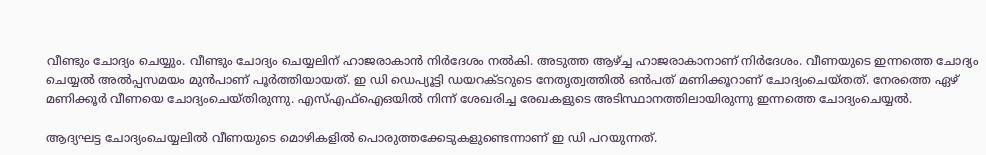വീണ്ടും ചോദ്യം ചെയ്യും. വീണ്ടും ചോദ്യം ചെയ്യലിന് ഹാജരാകാന്‍ നിര്‍ദേശം നല്‍കി. അടുത്ത ആഴ്ച്ച ഹാജരാകാനാണ് നിര്‍ദേശം. വീണയുടെ ഇന്നത്തെ ചോദ്യം ചെയ്യല്‍ അല്‍പ്പസമയം മുന്‍പാണ് പൂര്‍ത്തിയായത്. ഇ ഡി ഡെപ്യൂട്ടി ഡയറക്ടറുടെ നേതൃത്വത്തില്‍ ഒന്‍പത് മണിക്കൂറാണ് ചോദ്യംചെയ്തത്. നേരത്തെ ഏഴ് മണിക്കൂര്‍ വീണയെ ചോദ്യംചെയ്തിരുന്നു. എസ്എഫ്‌ഐഒയില്‍ നിന്ന് ശേഖരിച്ച രേഖകളുടെ അടിസ്ഥാനത്തിലായിരുന്നു ഇന്നത്തെ ചോദ്യംചെയ്യല്‍.

ആദ്യഘട്ട ചോദ്യംചെയ്യലില്‍ വീണയുടെ മൊഴികളില്‍ പൊരുത്തക്കേടുകളുണ്ടെന്നാണ് ഇ ഡി പറയുന്നത്.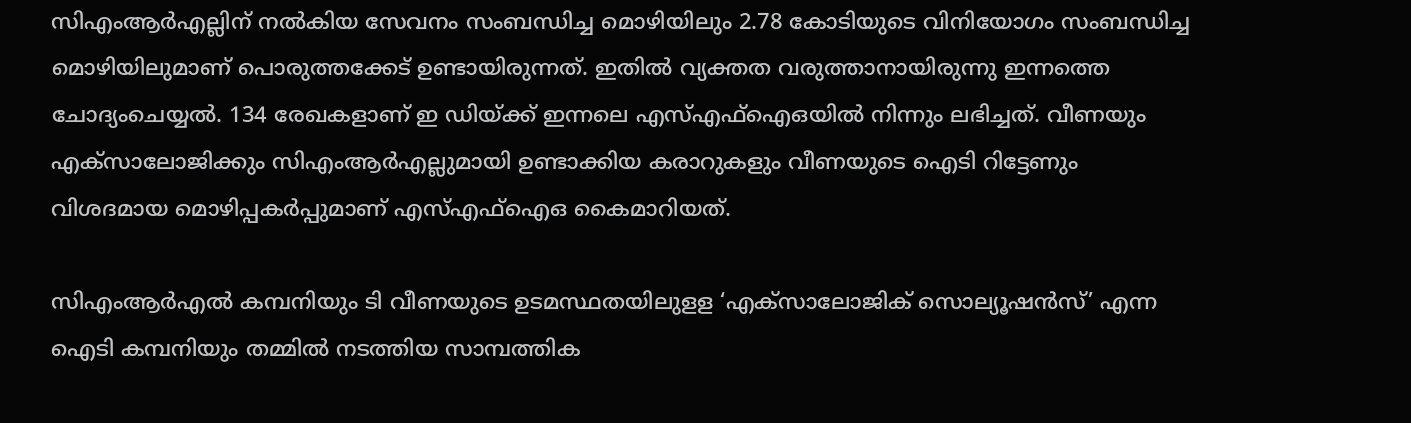സിഎംആര്‍എല്ലിന് നല്‍കിയ സേവനം സംബന്ധിച്ച മൊഴിയിലും 2.78 കോടിയുടെ വിനിയോഗം സംബന്ധിച്ച മൊഴിയിലുമാണ് പൊരുത്തക്കേട് ഉണ്ടായിരുന്നത്. ഇതില്‍ വ്യക്തത വരുത്താനായിരുന്നു ഇന്നത്തെ ചോദ്യംചെയ്യല്‍. 134 രേഖകളാണ് ഇ ഡിയ്ക്ക് ഇന്നലെ എസ്എഫ്‌ഐഒയില്‍ നിന്നും ലഭിച്ചത്. വീണയും എക്‌സാലോജിക്കും സിഎംആര്‍എല്ലുമായി ഉണ്ടാക്കിയ കരാറുകളും വീണയുടെ ഐടി റിട്ടേണും വിശദമായ മൊഴിപ്പകര്‍പ്പുമാണ് എസ്എഫ്‌ഐഒ കൈമാറിയത്.

സിഎംആര്‍എല്‍ കമ്പനിയും ടി വീണയുടെ ഉടമസ്ഥതയിലുളള ‘എക്‌സാലോജിക് സൊല്യൂഷന്‍സ്’ എന്ന ഐടി കമ്പനിയും തമ്മില്‍ നടത്തിയ സാമ്പത്തിക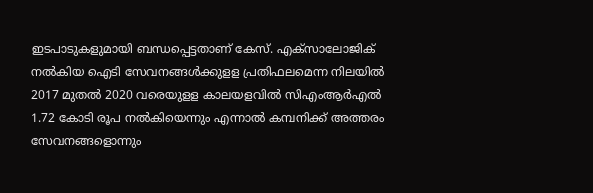ഇടപാടുകളുമായി ബന്ധപ്പെട്ടതാണ് കേസ്. എക്‌സാലോജിക് നല്‍കിയ ഐടി സേവനങ്ങള്‍ക്കുളള പ്രതിഫലമെന്ന നിലയില്‍ 2017 മുതല്‍ 2020 വരെയുളള കാലയളവില്‍ സിഎംആര്‍എല്‍ 1.72 കോടി രൂപ നല്‍കിയെന്നും എന്നാല്‍ കമ്പനിക്ക് അത്തരം സേവനങ്ങളൊന്നും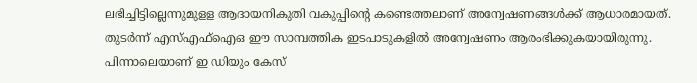ലഭിച്ചിട്ടില്ലെന്നുമുളള ആദായനികുതി വകുപ്പിന്റെ കണ്ടെത്തലാണ് അന്വേഷണങ്ങള്‍ക്ക് ആധാരമായത്. തുടര്‍ന്ന് എസ്എഫ്‌ഐഒ ഈ സാമ്പത്തിക ഇടപാടുകളില്‍ അന്വേഷണം ആരംഭിക്കുകയായിരുന്നു. പിന്നാലെയാണ് ഇ ഡിയും കേസ്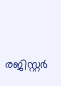രജിസ്റ്റര്‍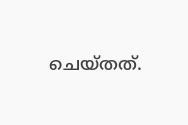ചെയ്തത്.